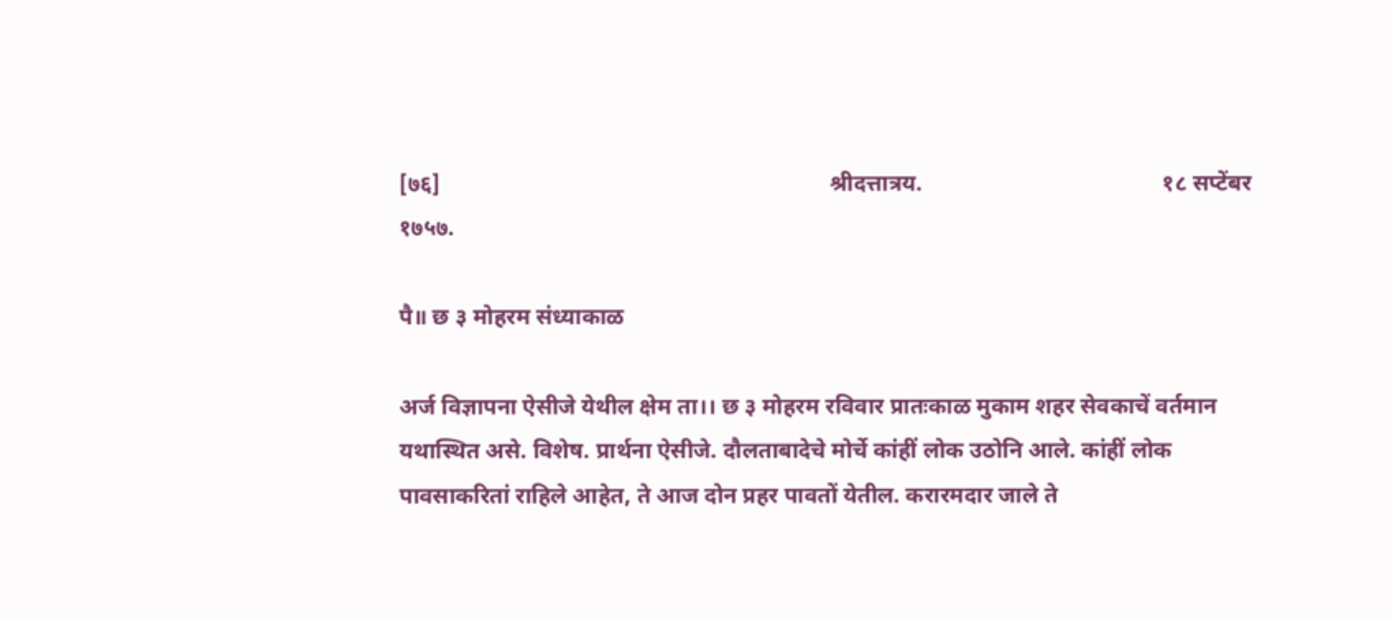[७६]                                                                    श्रीदत्तात्रय.                                          १८ सप्टेंबर १७५७.

पै॥ छ ३ मोहरम संध्याकाळ

अर्ज विज्ञापना ऐसीजे येथील क्षेम ता।। छ ३ मोहरम रविवार प्रातःकाळ मुकाम शहर सेवकाचें वर्तमान यथास्थित असे. विशेष. प्रार्थना ऐसीजे. दौलताबादेचे मोर्चे कांहीं लोक उठोनि आले. कांहीं लोक पावसाकरितां राहिले आहेत, ते आज दोन प्रहर पावतों येतील. करारमदार जाले ते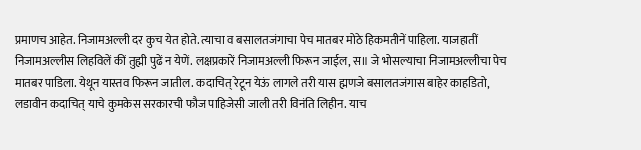प्रमाणच आहेत. निजामअल्ली दर कुच येत होते. त्याचा व बसालतजंगाचा पेच मातबर मोठे हिकमतीनें पाहिला. याजहातीं निजामअल्लीस लिहविलें कीं तुह्मी पुढें न येणें. लक्षप्रकारें निजामअल्ली फिरून जाईल, स॥ जे भोसल्याचा निजामअल्लीचा पेच मातबर पाडिला. येथून यास्तव फिरून जातील. कदाचित् रेटून येऊं लागले तरी यास ह्मणजे बसालतजंगास बाहेर काहडितो, लडावीन कदाचित् याचे कुमकेस सरकारची फौज पाहिजेसी जाली तरी विनंति लिहीन. याच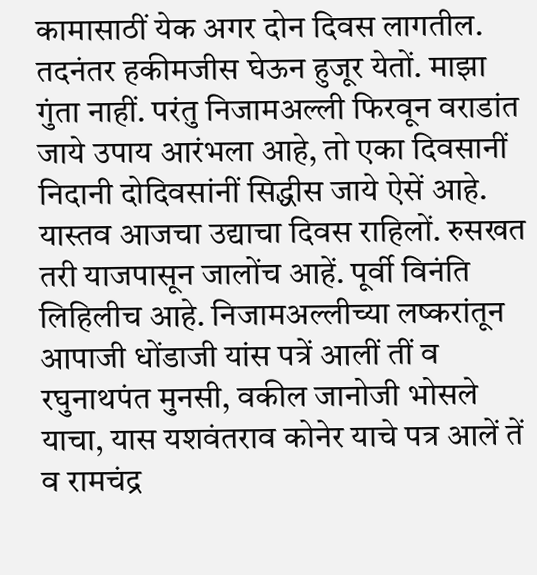कामासाठीं येक अगर दोन दिवस लागतील. तदनंतर हकीमजीस घेऊन हुजूर येतों. माझा गुंता नाहीं. परंतु निजामअल्ली फिरवून वराडांत जाये उपाय आरंभला आहे, तो एका दिवसानीं निदानी दोदिवसांनीं सिद्धीस जाये ऐसें आहे. यास्तव आजचा उद्याचा दिवस राहिलों. रुसखत तरी याजपासून जालोंच आहें. पूर्वी विनंति लिहिलीच आहे. निजामअल्लीच्या लष्करांतून आपाजी धोंडाजी यांस पत्रें आलीं तीं व रघुनाथपंत मुनसी, वकील जानोजी भोसले याचा, यास यशवंतराव कोनेर याचे पत्र आलें तें व रामचंद्र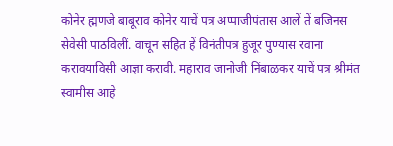कोनेर ह्मणजे बाबूराव कोनेर याचें पत्र अप्पाजीपंतास आलें तें बजिनस सेवेसी पाठविलीं. वाचून सहित हें विनंतीपत्र हुजूर पुण्यास रवाना करावयाविसी आज्ञा करावी. महाराव जानोजी निंबाळकर याचें पत्र श्रीमंत स्वामीस आहे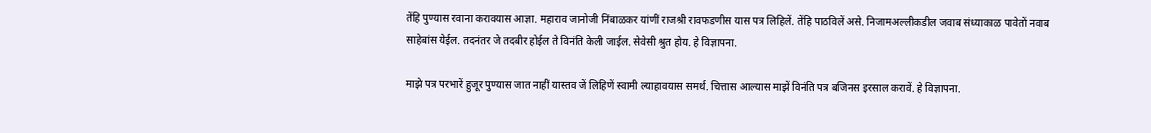तेंहि पुण्यास रवाना करावयास आज्ञा. महाराव जानोजी निंबाळकर यांणीं राजश्री रावफडणीस यास पत्र लिहिलें. तेंहि पाठविलें असे. निजामअल्लीकडील जवाब संध्याकाळ पावेतों नवाब साहेबांस येईल. तदनंतर जे तदबीर होईल ते विनंति केली जाईल. सेवेसी श्रुत होय. हे विज्ञापना.

माझे पत्र परभारें हुजूर पुण्यास जात नाहीं यास्तव जें लिहिणें स्वामी ल्याहावयास समर्थ. चित्तास आल्यास माझें विनंति पत्र बजिनस इरसाल करावें. हे विज्ञापना.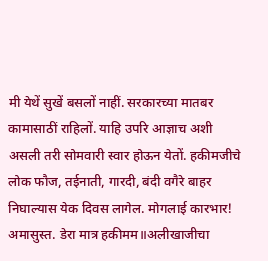मी येथें सुखें बसलों नाहीं. सरकारच्या मातबर कामासाठीं राहिलों. याहि उपरि आज्ञाच अशी असली तरी सोमवारी स्वार होऊन येतों. हकीमजीचे लोक फौज, तईनाती, गारदी, बंदी वगैरे बाहर निघाल्यास येक दिवस लागेल. मोगलाई कारभार! अमासुस्त. डेरा मात्र हकीमम॥अलीखाजीचा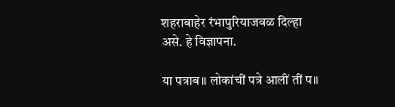शहराबाहेर रंभापुरियाजवळ दिल्हा असे. हे विज्ञापना.

या पत्राब॥ लोकांचीं पत्रे आलीं तीं प॥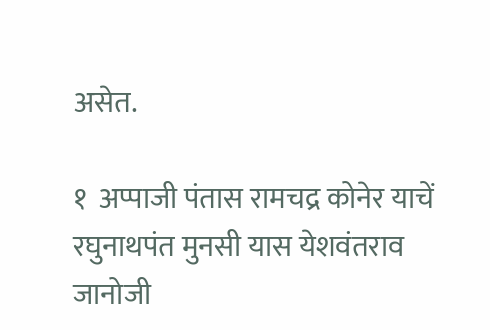असेत.

१  अप्पाजी पंतास रामचद्र कोनेर याचें रघुनाथपंत मुनसी यास येशवंतराव
जानोजी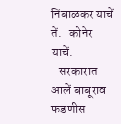निंबाळकर याचें तें.   कोनेर याचें.
   सरकारात आलें बाबूराव फडणीस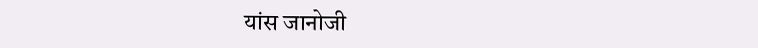यांस जानोजी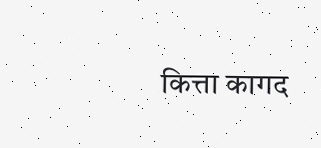कित्ता कागद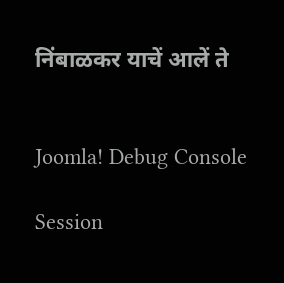निंबाळकर याचें आलें ते


Joomla! Debug Console

Session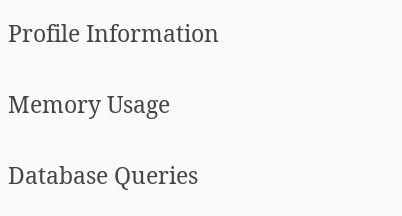Profile Information

Memory Usage

Database Queries